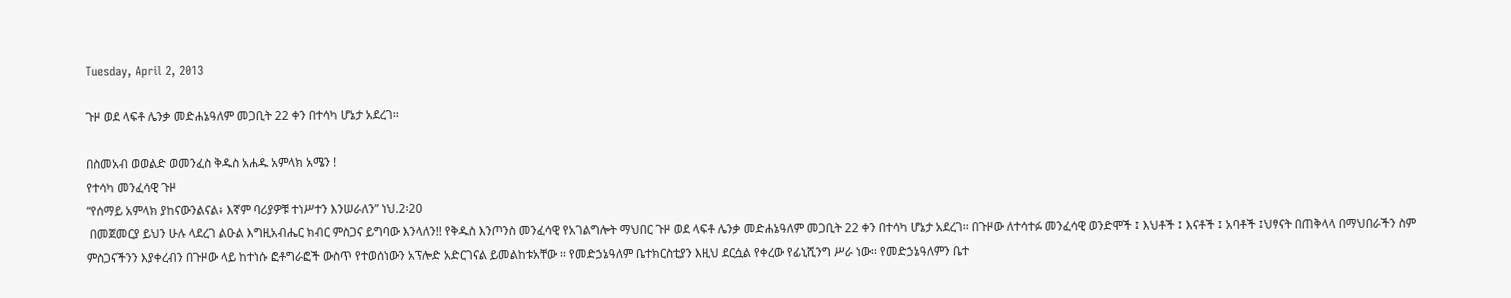Tuesday, April 2, 2013

ጉዞ ወደ ላፍቶ ሌንቃ መድሐኔዓለም መጋቢት 22 ቀን በተሳካ ሆኔታ አደረገ፡፡

በስመአብ ወወልድ ወመንፈስ ቅዱስ አሐዱ አምላክ አሜን !
የተሳካ መንፈሳዊ ጉዞ
“የሰማይ አምላክ ያከናውንልናል፥ እኛም ባሪያዎቹ ተነሥተን እንሠራለን” ነህ.2፡20
 በመጀመርያ ይህን ሁሉ ላደረገ ልዑል እግዚአብሔር ክብር ምስጋና ይግባው እንላለን!! የቅዱስ እንጦንስ መንፈሳዊ የአገልግሎት ማህበር ጉዞ ወደ ላፍቶ ሌንቃ መድሐኔዓለም መጋቢት 22 ቀን በተሳካ ሆኔታ አደረገ፡፡ በጉዞው ለተሳተፉ መንፈሳዊ ወንድሞች ፤ እህቶች ፤ እናቶች ፤ አባቶች ፤ህፃናት በጠቅላላ በማህበራችን ስም ምስጋናችንን እያቀረብን በጉዞው ላይ ከተነሱ ፎቶግራፎች ውስጥ የተወሰነውን አፕሎድ አድርገናል ይመልከቱአቸው ፡፡ የመድኃኔዓለም ቤተክርስቲያን እዚህ ደርሷል የቀረው የፊኒሺንግ ሥራ ነው፡፡ የመድኃኔዓለምን ቤተ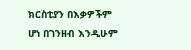ክርስቲያን በእቃዎችም ሆነ በገንዘብ እንዲሁም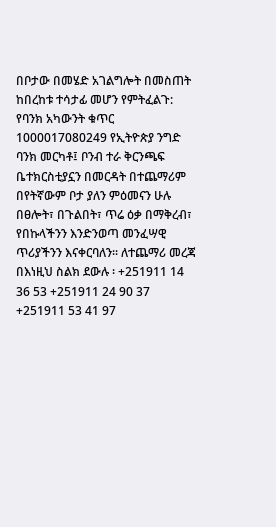በቦታው በመሄድ አገልግሎት በመስጠት ከበረከቱ ተሳታፊ መሆን የምትፈልጉ: የባንክ አካውንት ቁጥር 1000017080249 የኢትዮጵያ ንግድ ባንክ መርካቶ፤ ቦንብ ተራ ቅርንጫፍ ቤተክርስቲያኗን በመርዳት በተጨማሪም በየትኛውም ቦታ ያለን ምዕመናን ሁሉ በፀሎት፣ በጉልበት፣ ጥሬ ዕቃ በማቅረብ፣ የበኩላችንን እንድንወጣ መንፈሣዊ ጥሪያችንን እናቀርባለን፡፡ ለተጨማሪ መረጃ በእነዚህ ስልክ ደውሉ ፡ +251911 14 36 53 +251911 24 90 37 +251911 53 41 97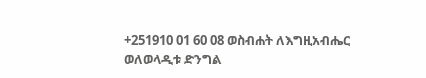+251910 01 60 08 ወስብሐት ለእግዚአብሔር ወለወላዲቱ ድንግል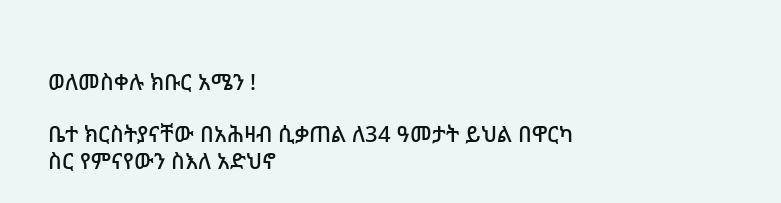ወለመስቀሉ ክቡር አሜን !

ቤተ ክርስትያናቸው በአሕዛብ ሲቃጠል ለ34 ዓመታት ይህል በዋርካ ስር የምናየውን ስእለ አድህኖ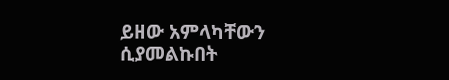ይዘው አምላካቸውን ሲያመልኩበት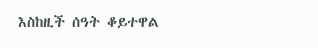እስከዚች ሰዓት ቆይተዋል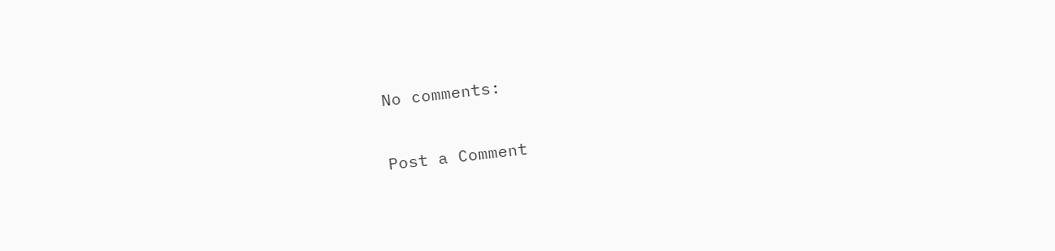No comments:

Post a Comment